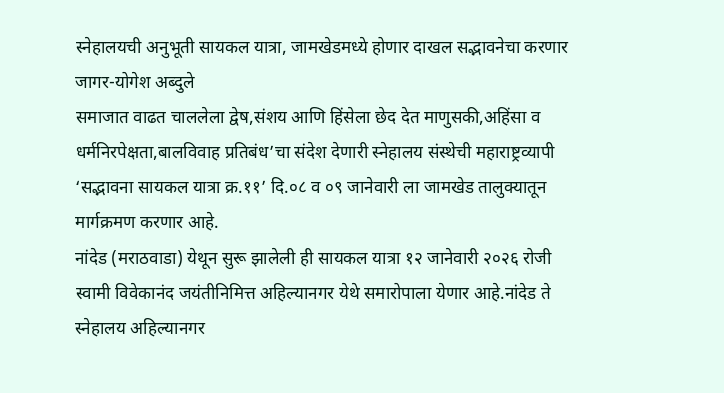स्नेहालयची अनुभूती सायकल यात्रा, जामखेडमध्ये होणार दाखल सद्भावनेचा करणार जागर-योगेश अब्दुले
समाजात वाढत चाललेला द्वेष,संशय आणि हिंसेला छेद देत माणुसकी,अहिंसा व धर्मनिरपेक्षता,बालविवाह प्रतिबंध’चा संदेश देणारी स्नेहालय संस्थेची महाराष्ट्रव्यापी ‘सद्भावना सायकल यात्रा क्र.११’ दि.०८ व ०९ जानेवारी ला जामखेड तालुक्यातून मार्गक्रमण करणार आहे.
नांदेड (मराठवाडा) येथून सुरू झालेली ही सायकल यात्रा १२ जानेवारी २०२६ रोजी स्वामी विवेकानंद जयंतीनिमित्त अहिल्यानगर येथे समारोपाला येणार आहे.नांदेड ते स्नेहालय अहिल्यानगर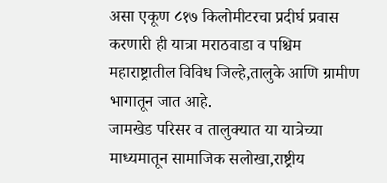असा एकूण ८१७ किलोमीटरचा प्रदीर्घ प्रवास करणारी ही यात्रा मराठवाडा व पश्चिम महाराष्ट्रातील विविध जिल्हे,तालुके आणि ग्रामीण भागातून जात आहे.
जामखेड परिसर व तालुक्यात या यात्रेच्या माध्यमातून सामाजिक सलोखा,राष्ट्रीय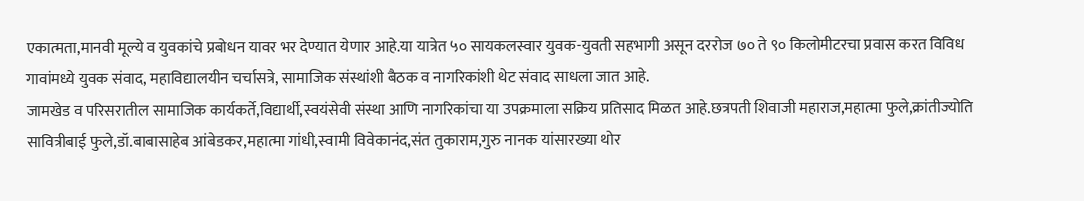एकात्मता,मानवी मूल्ये व युवकांचे प्रबोधन यावर भर देण्यात येणार आहे.या यात्रेत ५० सायकलस्वार युवक-युवती सहभागी असून दररोज ७० ते ९० किलोमीटरचा प्रवास करत विविध गावांमध्ये युवक संवाद, महाविद्यालयीन चर्चासत्रे, सामाजिक संस्थांशी बैठक व नागरिकांशी थेट संवाद साधला जात आहे.
जामखेड व परिसरातील सामाजिक कार्यकर्ते,विद्यार्थी,स्वयंसेवी संस्था आणि नागरिकांचा या उपक्रमाला सक्रिय प्रतिसाद मिळत आहे.छत्रपती शिवाजी महाराज,महात्मा फुले,क्रांतीज्योति सावित्रीबाई फुले,डॉ.बाबासाहेब आंबेडकर,महात्मा गांधी,स्वामी विवेकानंद,संत तुकाराम,गुरु नानक यांसारख्या थोर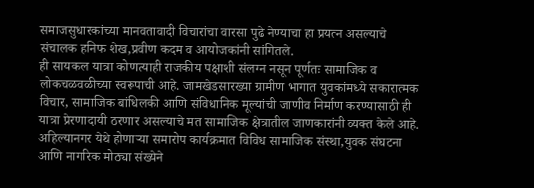समाजसुधारकांच्या मानवतावादी विचारांचा वारसा पुढे नेण्याचा हा प्रयत्न असल्याचे संचालक हनिफ शेख,प्रवीण कदम व आयोजकांनी सांगितले.
ही सायकल यात्रा कोणत्याही राजकीय पक्षाशी संलग्न नसून पूर्णतः सामाजिक व लोकचळवळीच्या स्वरूपाची आहे. जामखेडसारख्या ग्रामीण भागात युवकांमध्ये सकारात्मक विचार, सामाजिक बांधिलकी आणि संविधानिक मूल्यांची जाणीव निर्माण करण्यासाठी ही यात्रा प्रेरणादायी ठरणार असल्याचे मत सामाजिक क्षेत्रातील जाणकारांनी व्यक्त केले आहे.
अहिल्यानगर येथे होणाऱ्या समारोप कार्यक्रमात विविध सामाजिक संस्था,युवक संघटना आणि नागरिक मोठ्या संख्येने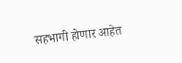सहभागी होणार आहेत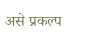असे प्रकल्प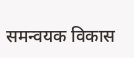समन्वयक विकास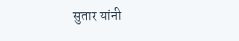सुतार यांनी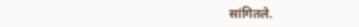सांगितले.